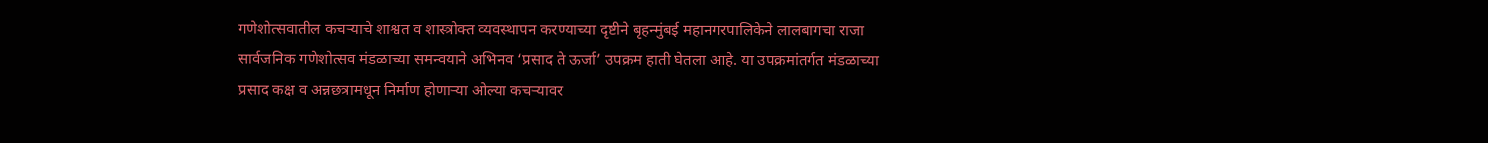गणेशोत्सवातील कचऱ्याचे शाश्वत व शास्त्रोक्त व्यवस्थापन करण्याच्या दृष्टीने बृहन्मुंबई महानगरपालिकेने लालबागचा राजा सार्वजनिक गणेशोत्सव मंडळाच्या समन्वयाने अभिनव ‘प्रसाद ते ऊर्जा’ उपक्रम हाती घेतला आहे. या उपक्रमांतर्गत मंडळाच्या प्रसाद कक्ष व अन्नछत्रामधून निर्माण होणाऱ्या ओल्या कचऱ्यावर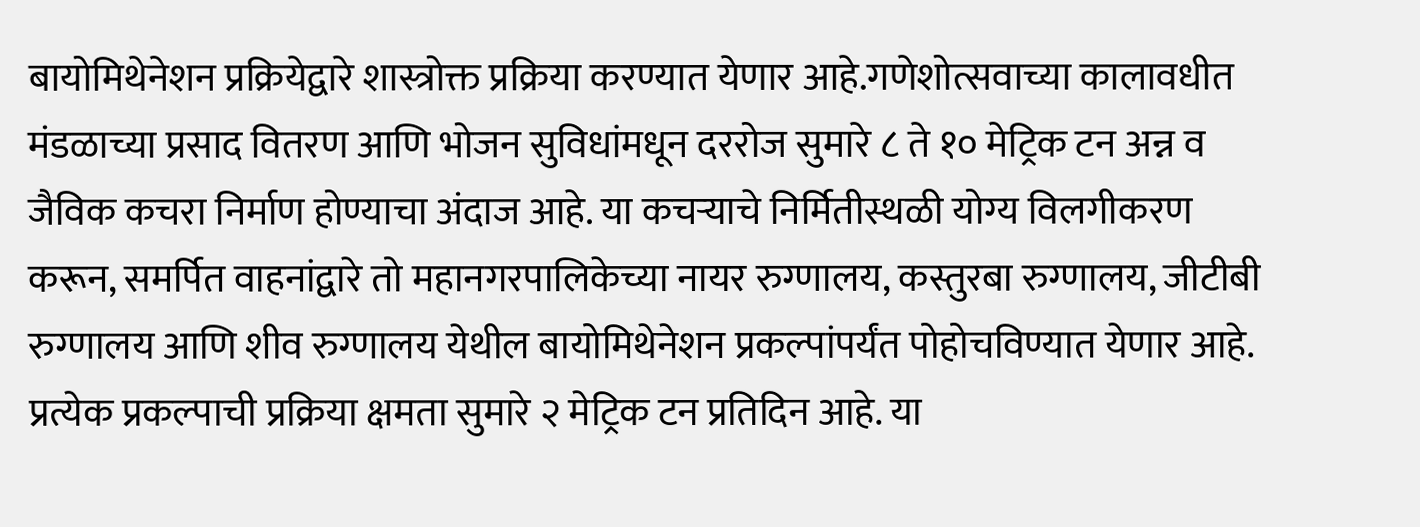बायोमिथेनेशन प्रक्रियेद्वारे शास्त्रोक्त प्रक्रिया करण्यात येणार आहे.गणेशोत्सवाच्या कालावधीत मंडळाच्या प्रसाद वितरण आणि भोजन सुविधांमधून दररोज सुमारे ८ ते १० मेट्रिक टन अन्न व जैविक कचरा निर्माण होण्याचा अंदाज आहे. या कचऱ्याचे निर्मितीस्थळी योग्य विलगीकरण करून, समर्पित वाहनांद्वारे तो महानगरपालिकेच्या नायर रुग्णालय, कस्तुरबा रुग्णालय, जीटीबी रुग्णालय आणि शीव रुग्णालय येथील बायोमिथेनेशन प्रकल्पांपर्यंत पोहोचविण्यात येणार आहे.
प्रत्येक प्रकल्पाची प्रक्रिया क्षमता सुमारे २ मेट्रिक टन प्रतिदिन आहे. या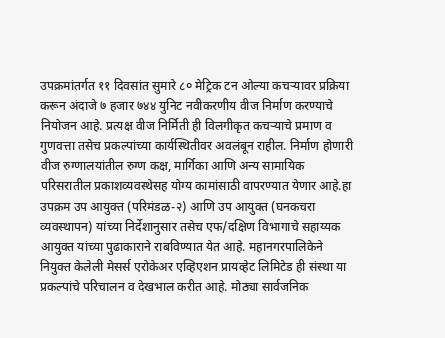उपक्रमांतर्गत ११ दिवसांत सुमारे ८० मेट्रिक टन ओल्या कचऱ्यावर प्रक्रिया करून अंदाजे ७ हजार ७४४ युनिट नवीकरणीय वीज निर्माण करण्याचे नियोजन आहे. प्रत्यक्ष वीज निर्मिती ही विलगीकृत कचऱ्याचे प्रमाण व गुणवत्ता तसेच प्रकल्पांच्या कार्यस्थितीवर अवलंबून राहील. निर्माण होणारी वीज रुग्णालयांतील रुग्ण कक्ष, मार्गिका आणि अन्य सामायिक परिसरातील प्रकाशव्यवस्थेसह योग्य कामांसाठी वापरण्यात येणार आहे.हा उपक्रम उप आयुक्त (परिमंडळ-२) आणि उप आयुक्त (घनकचरा व्यवस्थापन) यांच्या निर्देशानुसार तसेच एफ/दक्षिण विभागाचे सहाय्यक आयुक्त यांच्या पुढाकाराने राबविण्यात येत आहे. महानगरपालिकेने नियुक्त केलेली मेसर्स एरोकेअर एव्हिएशन प्रायव्हेट लिमिटेड ही संस्था या प्रकल्पांचे परिचालन व देखभाल करीत आहे. मोठ्या सार्वजनिक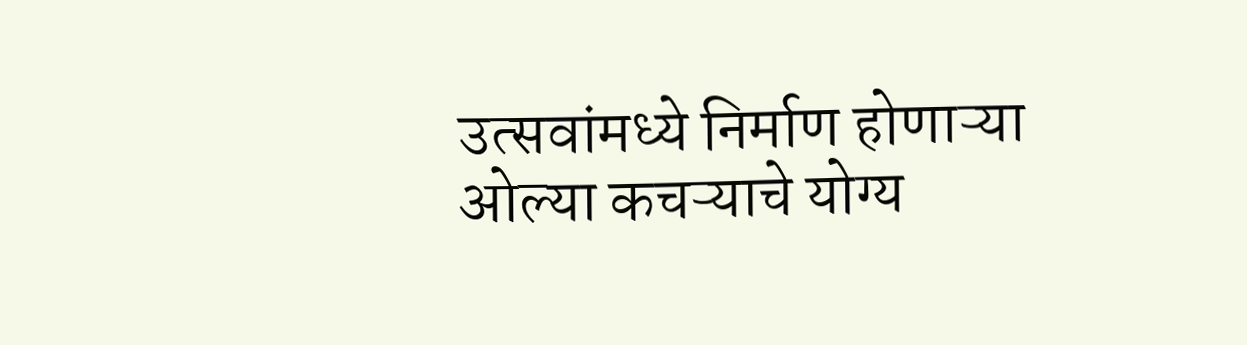उत्सवांमध्ये निर्माण होणाऱ्या ओल्या कचऱ्याचे योग्य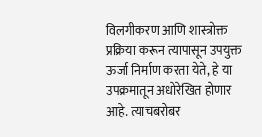विलगीकरण आणि शास्त्रोक्त प्रक्रिया करून त्यापासून उपयुक्त ऊर्जा निर्माण करता येते, हे या उपक्रमातून अधोरेखित होणार आहे. त्याचबरोबर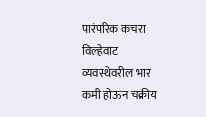पारंपरिक कचरा विल्हेवाट व्यवस्थेवरील भार कमी होऊन चक्रीय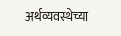अर्थव्यवस्थेच्या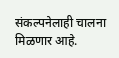संकल्पनेलाही चालना मिळणार आहे.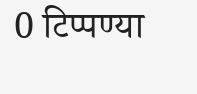0 टिप्पण्या